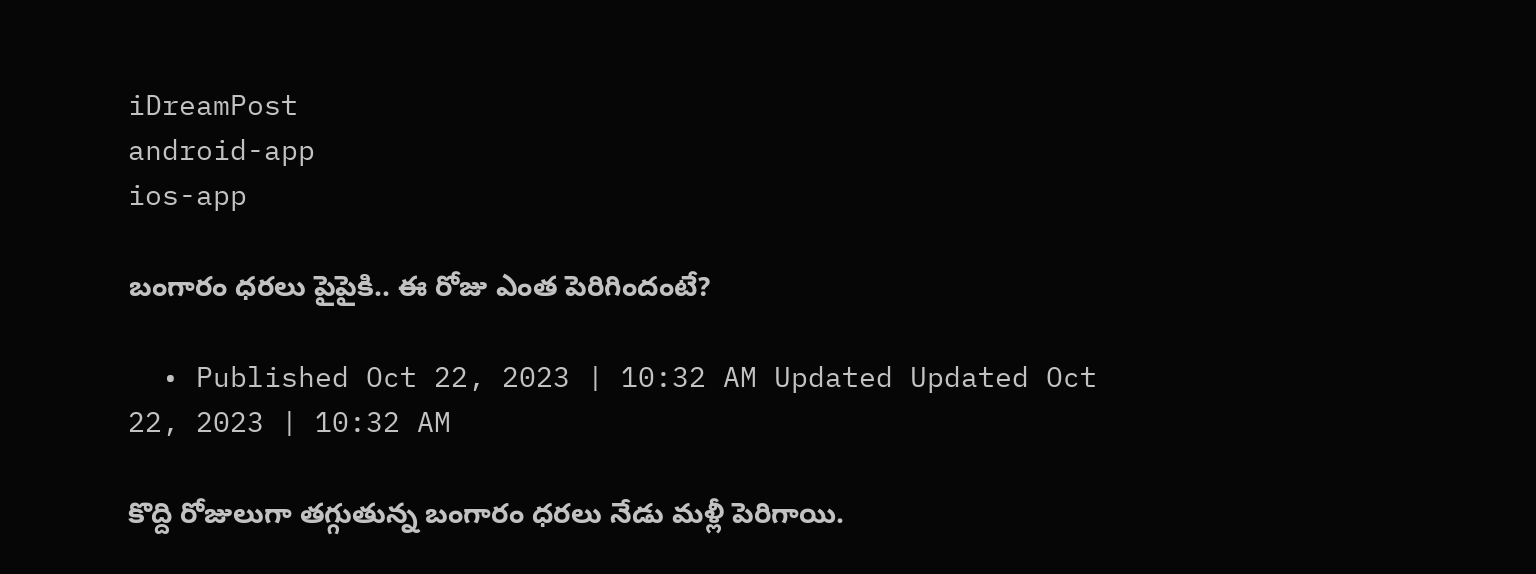iDreamPost
android-app
ios-app

బంగారం ధరలు పైపైకి.. ఈ రోజు ఎంత పెరిగిందంటే?

  • Published Oct 22, 2023 | 10:32 AM Updated Updated Oct 22, 2023 | 10:32 AM

కొద్ది రోజులుగా తగ్గుతున్న బంగారం ధరలు నేడు మళ్లీ పెరిగాయి.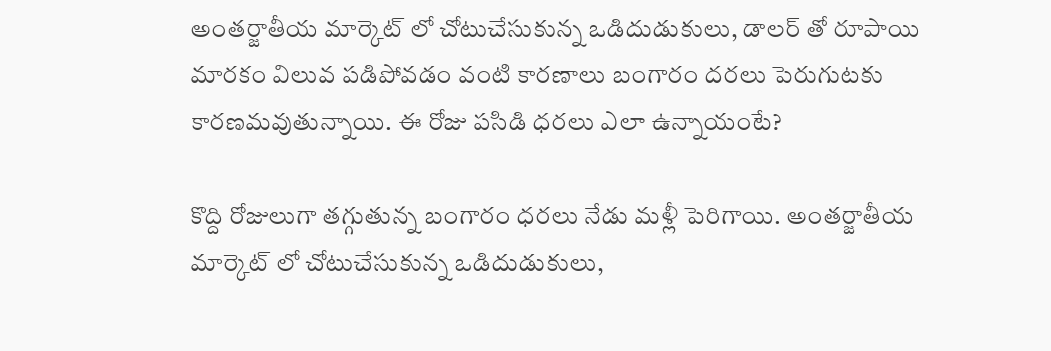అంతర్జాతీయ మార్కెట్ లో చోటుచేసుకున్న ఒడిదుడుకులు, డాలర్ తో రూపాయి మారకం విలువ పడిపోవడం వంటి కారణాలు బంగారం దరలు పెరుగుటకు కారణమవుతున్నాయి. ఈ రోజు పసిడి ధరలు ఎలా ఉన్నాయంటే?

కొద్ది రోజులుగా తగ్గుతున్న బంగారం ధరలు నేడు మళ్లీ పెరిగాయి. అంతర్జాతీయ మార్కెట్ లో చోటుచేసుకున్న ఒడిదుడుకులు,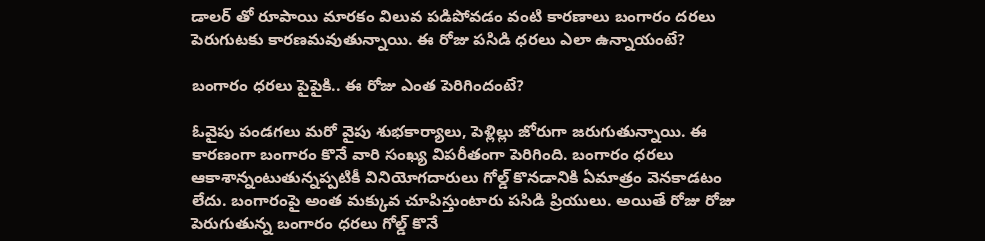డాలర్ తో రూపాయి మారకం విలువ పడిపోవడం వంటి కారణాలు బంగారం దరలు పెరుగుటకు కారణమవుతున్నాయి. ఈ రోజు పసిడి ధరలు ఎలా ఉన్నాయంటే?

బంగారం ధరలు పైపైకి.. ఈ రోజు ఎంత పెరిగిందంటే?

ఓవైపు పండగలు మరో వైపు శుభకార్యాలు, పెళ్లిల్లు జోరుగా జరుగుతున్నాయి. ఈ కారణంగా బంగారం కొనే వారి సంఖ్య విపరీతంగా పెరిగింది. బంగారం ధరలు ఆకాశాన్నంటుతున్నప్పటికీ వినియోగదారులు గోల్డ్ కొనడానికి ఏమాత్రం వెనకాడటం లేదు. బంగారంపై అంత మక్కువ చూపిస్తుంటారు పసిడి ప్రియులు. అయితే రోజు రోజు పెరుగుతున్న బంగారం ధరలు గోల్డ్ కొనే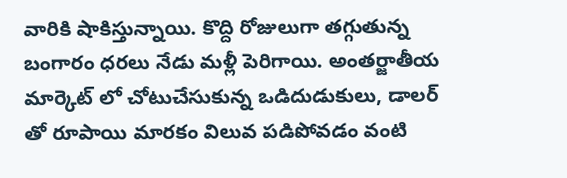వారికి షాకిస్తున్నాయి. కొద్ది రోజులుగా తగ్గుతున్న బంగారం ధరలు నేడు మళ్లీ పెరిగాయి. అంతర్జాతీయ మార్కెట్ లో చోటుచేసుకున్న ఒడిదుడుకులు, డాలర్ తో రూపాయి మారకం విలువ పడిపోవడం వంటి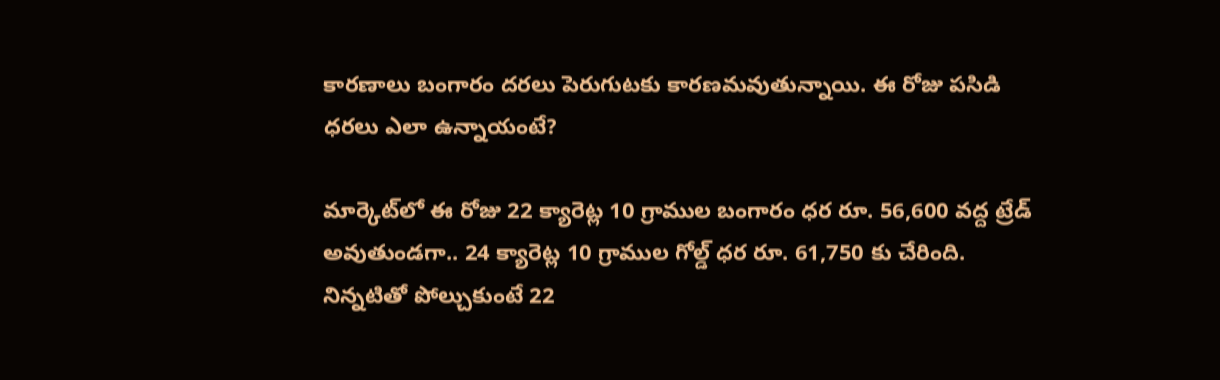కారణాలు బంగారం దరలు పెరుగుటకు కారణమవుతున్నాయి. ఈ రోజు పసిడి ధరలు ఎలా ఉన్నాయంటే?

మార్కెట్‌లో ఈ రోజు 22 క్యారెట్ల 10 గ్రాముల బంగారం ధర రూ. 56,600 వద్ద ట్రేడ్ అవుతుండగా.. 24 క్యారెట్ల 10 గ్రాముల గోల్డ్ ధర రూ. 61,750 కు చేరింది. నిన్నటితో పోల్చుకుంటే 22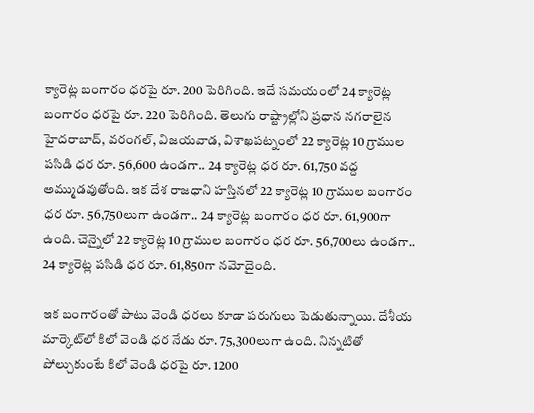క్యారెట్ల బంగారం ధరపై రూ. 200 పెరిగింది. ఇదే సమయంలో 24 క్యారెట్ల బంగారం ధరపై రూ. 220 పెరిగింది. తెలుగు రాష్ట్రాల్లోని ప్రధాన నగరాలైన హైదరాబాద్‌, వరంగల్, విజయవాడ, విశాఖపట్నంలో 22 క్యారెట్ల 10 గ్రాముల పసిడి ధర రూ. 56,600 ఉండగా.. 24 క్యారెట్ల ధర రూ. 61,750 వద్ద అమ్ముడవుతోంది. ఇక దేశ రాజధాని హస్తినలో 22 క్యారెట్ల 10 గ్రాముల బంగారం ధర రూ. 56,750లుగా ఉండగా.. 24 క్యారెట్ల బంగారం ధర రూ. 61,900గా ఉంది. చెన్నైలో 22 క్యారెట్ల 10 గ్రాముల బంగారం ధర రూ. 56,700లు ఉండగా.. 24 క్యారెట్ల పసిడి ధర రూ. 61,850గా నమోదైంది.

ఇక బంగారంతో పాటు వెండి ధరలు కూడా పరుగులు పెడుతున్నాయి. దేశీయ మార్కెట్‌లో కిలో వెండి ధర నేడు రూ. 75,300లుగా ఉంది. నిన్నటితో పోల్చుకుంటే కిలో వెండి ధరపై రూ. 1200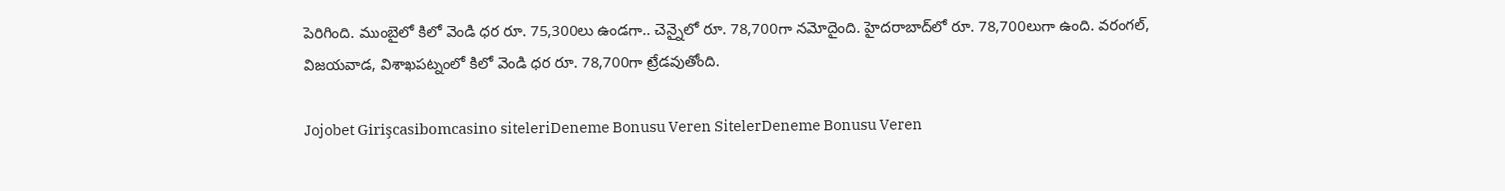పెరిగింది. ముంబైలో కిలో వెండి ధర రూ. 75,300లు ఉండగా.. చెన్నైలో రూ. 78,700గా నమోదైంది. హైదరాబాద్‌లో రూ. 78,700లుగా ఉంది. వరంగల్, విజయవాడ, విశాఖపట్నంలో కిలో వెండి ధర రూ. 78,700గా ట్రేడవుతోంది.

Jojobet Girişcasibomcasino siteleriDeneme Bonusu Veren SitelerDeneme Bonusu Veren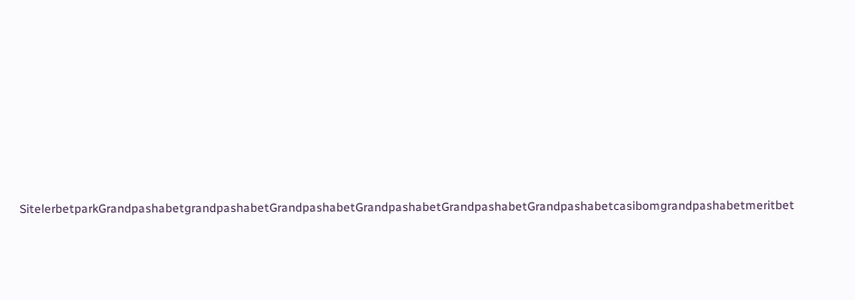SitelerbetparkGrandpashabetgrandpashabetGrandpashabetGrandpashabetGrandpashabetGrandpashabetcasibomgrandpashabetmeritbet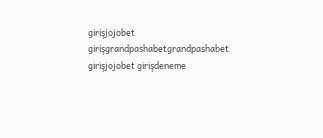girişjojobet girişgrandpashabetgrandpashabet girişjojobet girişdeneme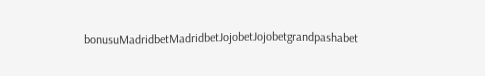bonusuMadridbetMadridbetJojobetJojobetgrandpashabet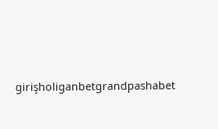girişholiganbetgrandpashabet